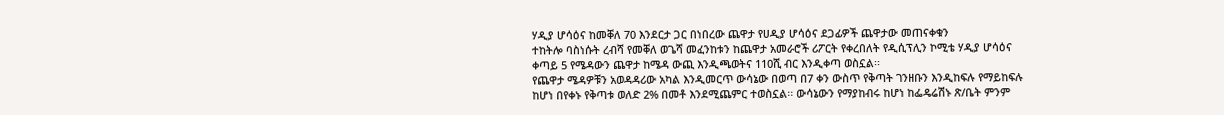ሃዲያ ሆሳዕና ከመቐለ 70 እንደርታ ጋር በነበረው ጨዋታ የሀዲያ ሆሳዕና ደጋፊዎች ጨዋታው መጠናቀቁን
ተከትሎ ባስነሱት ረብሻ የመቐለ ወጌሻ መፈንከቱን ከጨዋታ አመራሮች ሪፖርት የቀረበለት የዲሲፕሊን ኮሚቴ ሃዲያ ሆሳዕና ቀጣይ 5 የሜዳውን ጨዋታ ከሜዳ ውጪ እንዲጫወትና 110ሺ ብር እንዲቀጣ ወስኗል፡፡
የጨዋታ ሜዳዎቹን አወዳዳሪው አካል እንዲመርጥ ውሳኔው በወጣ በ7 ቀን ውስጥ የቅጣት ገንዘቡን እንዲከፍሉ የማይከፍሉ ከሆነ በየቀኑ የቅጣቱ ወለድ 2% በመቶ እንደሚጨምር ተወስኗል፡፡ ውሳኔውን የማያከብሩ ከሆነ ከፌዴሬሽኑ ጽ/ቤት ምንም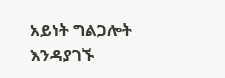አይነት ግልጋሎት እንዳያገኙ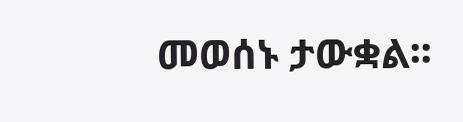መወሰኑ ታውቋል፡፡